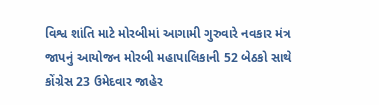વિશ્વ શાંતિ માટે મોરબીમાં આગામી ગુરુવારે નવકાર મંત્ર જાપનું આયોજન મોરબી મહાપાલિકાની 52 બેઠકો સાથે કોંગ્રેસ 23 ઉમેદવાર જાહેર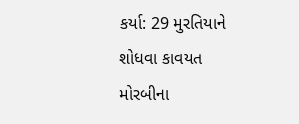કર્યા: 29 મુરતિયાને શોધવા કાવયત મોરબીના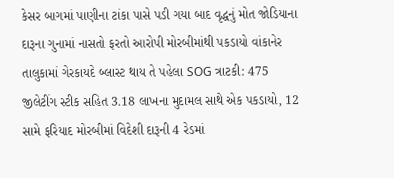કેસર બાગમાં પાણીના ટાંકા પાસે પડી ગયા બાદ વૃદ્ધનું મોત જોડિયાના દારૂના ગુનામાં નાસતો ફરતો આરોપી મોરબીમાંથી પકડાયો વાંકાનેર તાલુકામાં ગેરકાયદે બ્લાસ્ટ થાય તે પહેલા SOG ત્રાટકી: 475 જીલેટીંગ સ્ટીક સહિત 3.18 લાખના મુદામલ સાથે એક પકડાયો, 12 સામે ફરિયાદ મોરબીમાં વિદેશી દારૂની 4 રેડમાં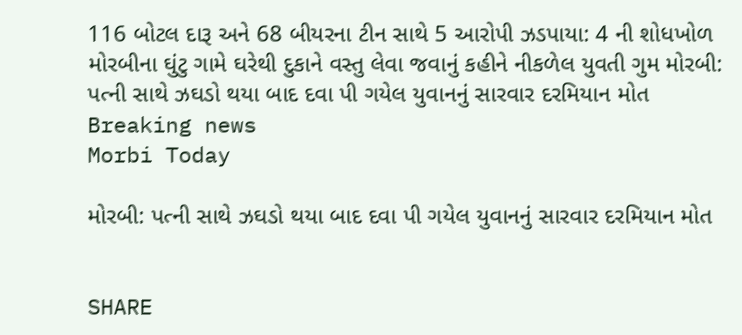116 બોટલ દારૂ અને 68 બીયરના ટીન સાથે 5 આરોપી ઝડપાયા: 4 ની શોધખોળ મોરબીના ઘુંટુ ગામે ઘરેથી દુકાને વસ્તુ લેવા જવાનું કહીને નીકળેલ યુવતી ગુમ મોરબી: પત્ની સાથે ઝઘડો થયા બાદ દવા પી ગયેલ યુવાનનું સારવાર દરમિયાન મોત
Breaking news
Morbi Today

મોરબી: પત્ની સાથે ઝઘડો થયા બાદ દવા પી ગયેલ યુવાનનું સારવાર દરમિયાન મોત


SHARE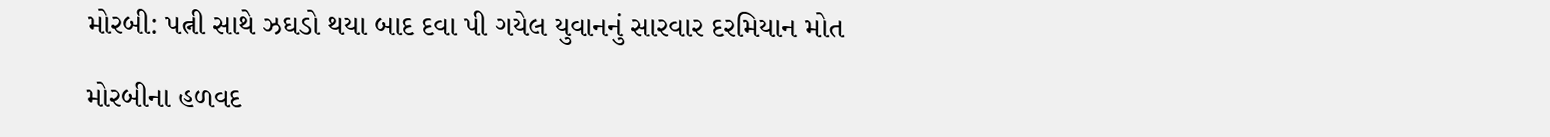મોરબી: પત્ની સાથે ઝઘડો થયા બાદ દવા પી ગયેલ યુવાનનું સારવાર દરમિયાન મોત

મોરબીના હળવદ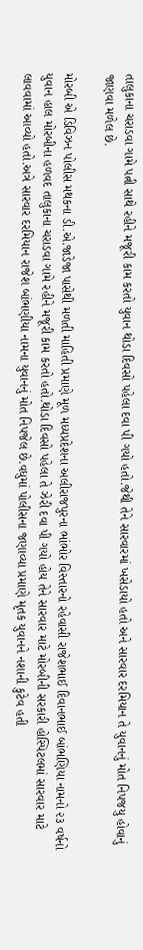તાલુકાના ચરાડવા ગામે પત્ની સાથે રહીને મજૂરી કામ કરતો યુવાન થોડા દિવસો પહેલા દવા પી ગયો હતો.જેથી તેને સારવારમાં ખસેડાયો હતો અને સારવાર દરમિયાન તે યુવાનનું મોત નિપજયુ હોવાનું જાણવા મળેલ છે.

મોરબી એ ડિવિઝન પોલીસ મથકના ડી.એ.જાડેજા પાસેથી મળતી માહિતી પ્રમાણે મૂળ મધ્યપ્રદેશના અલીરાજપુરના ભાંભોર વિસ્તારનો રહેવાસી રાજેશભાઈ દિવાનભાઈ બાંભણિયા નામનો ૨૩ વર્ષનો યુવાન હાલ મોરબીના હળવદ તાલુકાના ચરાડવા ગામે રહીને મજૂરી કામ કરતો હતો.થોડા દિવસો પહેલા તે ઝેરી દવા પી ગયો હોય તેને સારવાર માટે મોરબીની સરકારી હોસ્પિટલમાં સારવાર માટે લાવવામાં આવ્યો હતો.અત્રે સારવાર દરમિયાન રાજેશ બાંભણીયા નામના યુવાનનું મોત નિપજેલ છે.વધુમાં પોલીસના જણાવ્યા પ્રમાણે મૃતક યુવાનને નશાની કુટેવ હતી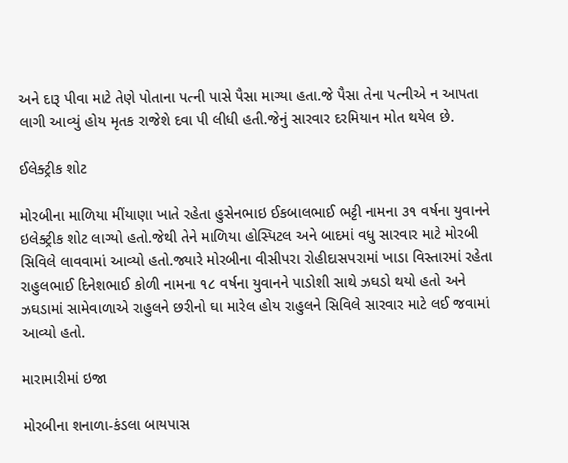અને દારૂ પીવા માટે તેણે પોતાના પત્ની પાસે પૈસા માગ્યા હતા.જે પૈસા તેના પત્નીએ ન આપતા લાગી આવ્યું હોય મૃતક રાજેશે દવા પી લીધી હતી.જેનું સારવાર દરમિયાન મોત થયેલ છે.

ઈલેક્ટ્રીક શોટ

મોરબીના માળિયા મીંયાણા ખાતે રહેતા હુસેનભાઇ ઈકબાલભાઈ ભટ્ટી નામના ૩૧ વર્ષના યુવાનને ઇલેક્ટ્રીક શોટ લાગ્યો હતો.જેથી તેને માળિયા હોસ્પિટલ અને બાદમાં વધુ સારવાર માટે મોરબી સિવિલે લાવવામાં આવ્યો હતો.જ્યારે મોરબીના વીસીપરા રોહીદાસપરામાં ખાડા વિસ્તારમાં રહેતા રાહુલભાઈ દિનેશભાઈ કોળી નામના ૧૮ વર્ષના યુવાનને પાડોશી સાથે ઝઘડો થયો હતો અને ઝઘડામાં સામેવાળાએ રાહુલને છરીનો ઘા મારેલ હોય રાહુલને સિવિલે સારવાર માટે લઈ જવામાં આવ્યો હતો.

મારામારીમાં ઇજા

મોરબીના શનાળા-કંડલા બાયપાસ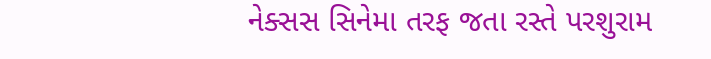નેક્સસ સિનેમા તરફ જતા રસ્તે પરશુરામ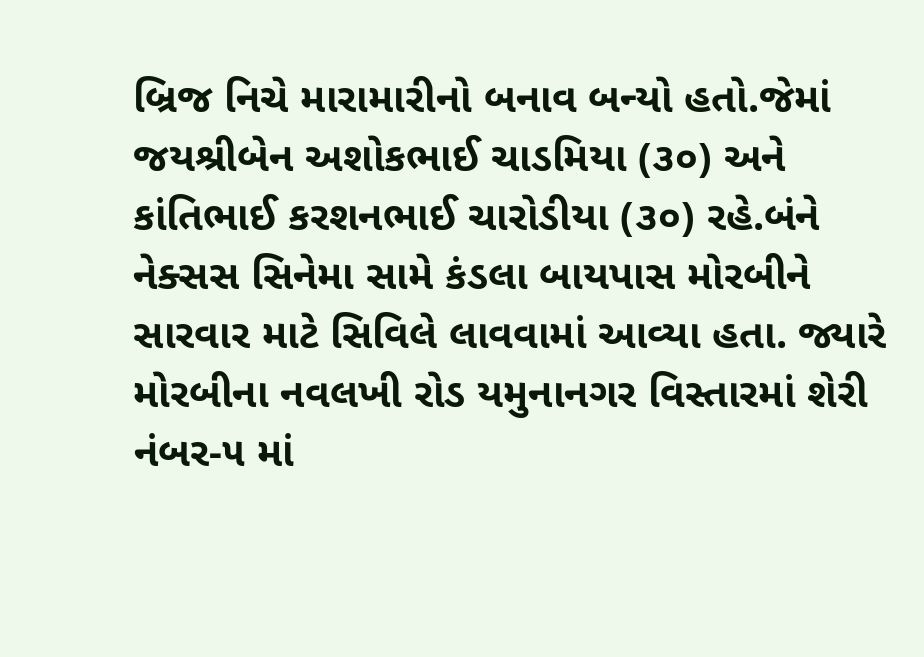બ્રિજ નિચે મારામારીનો બનાવ બન્યો હતો.જેમાં જયશ્રીબેન અશોકભાઈ ચાડમિયા (૩૦) અને કાંતિભાઈ કરશનભાઈ ચારોડીયા (૩૦) રહે.બંને નેક્સસ સિનેમા સામે કંડલા બાયપાસ મોરબીને સારવાર માટે સિવિલે લાવવામાં આવ્યા હતા. જ્યારે મોરબીના નવલખી રોડ યમુનાનગર વિસ્તારમાં શેરી નંબર-૫ માં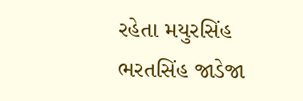રહેતા મયુરસિંહ ભરતસિંહ જાડેજા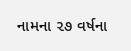નામના ૨૭ વર્ષના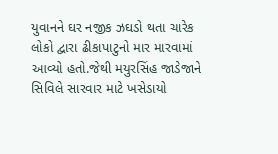યુવાનને ઘર નજીક ઝઘડો થતા ચારેક લોકો દ્વારા ઢીકાપાટુનો માર મારવામાં આવ્યો હતો.જેથી મયુરસિંહ જાડેજાને સિવિલે સારવાર માટે ખસેડાયો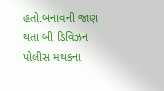હતો.બનાવની જાણ થતા બી ડિવિઝન પોલીસ મથકના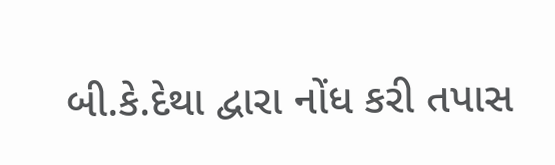બી.કે.દેથા દ્વારા નોંધ કરી તપાસ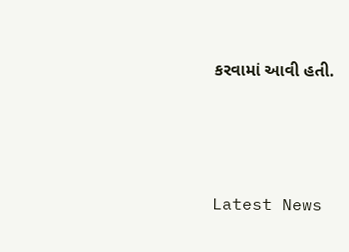કરવામાં આવી હતી.






Latest News